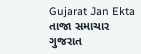Gujarat Jan Ekta
તાજા સમાચાર
ગુજરાત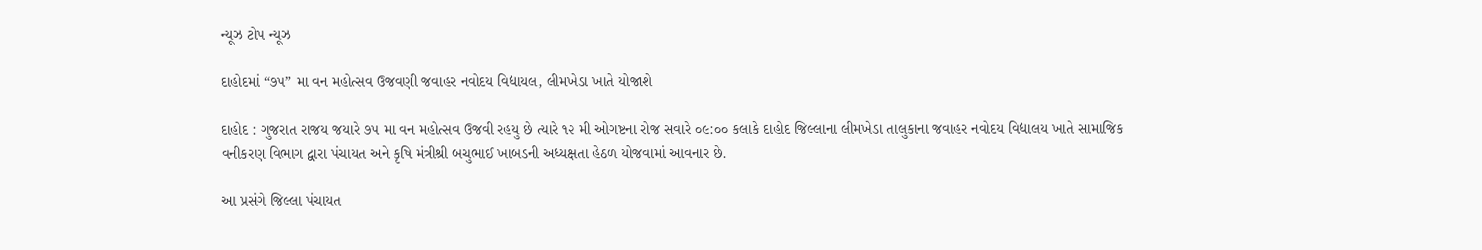ન્યૂઝ ટોપ ન્યૂઝ

દાહોદમાં “૭૫” મા વન મહોત્સવ ઉજવણી જવાહર નવોદય વિદ્યાયલ, લીમખેડા ખાતે યોજાશે

દાહોદ : ગુજરાત રાજય જયારે ૭૫ મા વન મહોત્સવ ઉજવી રહયુ છે ત્યારે ૧૨ મી ઓગષ્ટના રોજ સવારે ૦૯:૦૦ કલાકે દાહોદ જિલ્લાના લીમખેડા તાલુકાના જવાહર નવોદય વિદ્યાલય ખાતે સામાજિક વનીકરણ વિભાગ દ્વારા પંચાયત અને કૃષિ મંત્રીશ્રી બચુભાઈ ખાબડની અધ્યક્ષતા હેઠળ યોજવામાં આવનાર છે.

આ પ્રસંગે જિલ્લા પંચાયત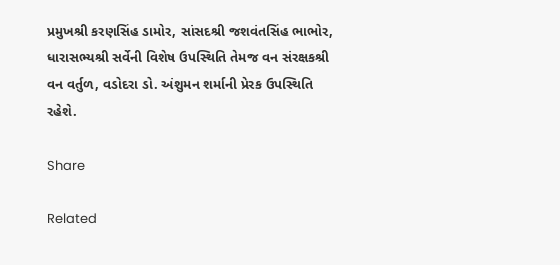પ્રમુખશ્રી કરણસિંહ ડામોર, સાંસદશ્રી જશવંતસિંહ ભાભોર, ધારાસભ્યશ્રી સર્વેની વિશેષ ઉપસ્થિતિ તેમજ વન સંરક્ષકશ્રી વન વર્તુળ, વડોદરા ડો. અંશુમન શર્માની પ્રેરક ઉપસ્થિતિ રહેશે.

Share

Related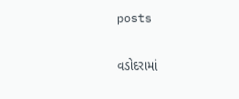posts

વડોદરામાં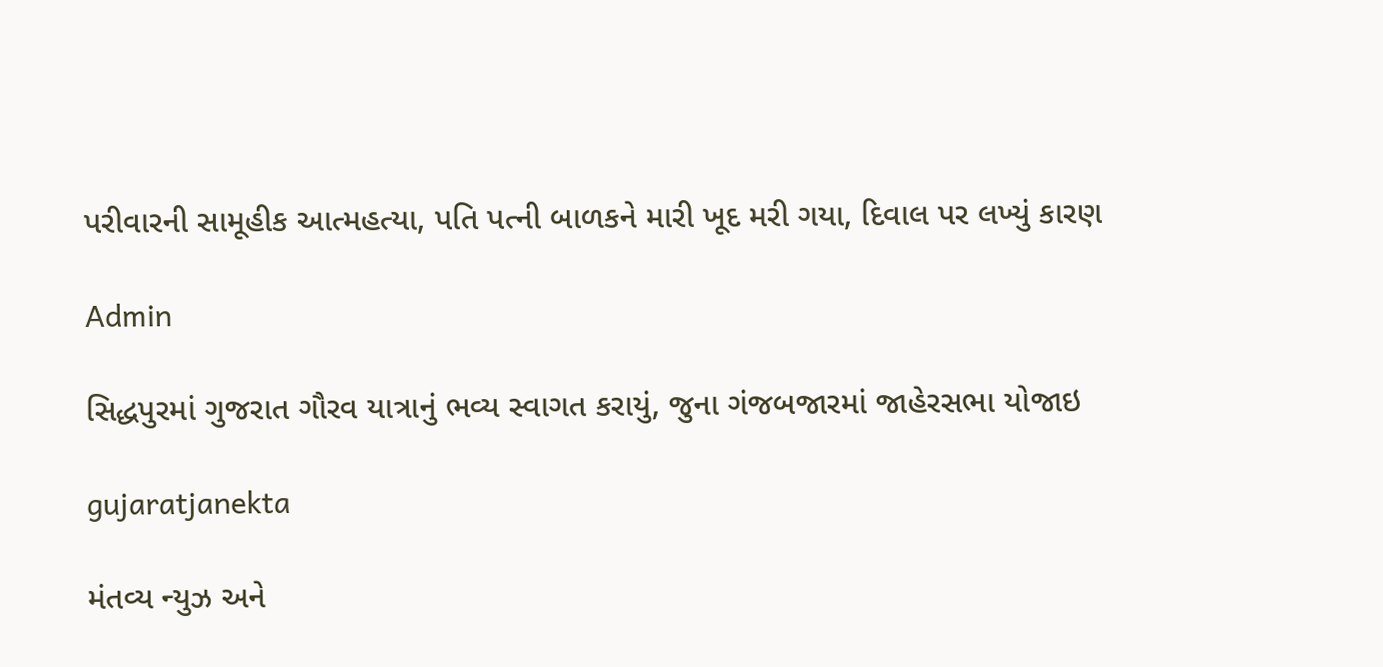પરીવારની સામૂહીક આત્મહત્યા, પતિ પત્ની બાળકને મારી ખૂદ મરી ગયા, દિવાલ પર લખ્યું કારણ

Admin

સિદ્ધપુરમાં ગુજરાત ગૌરવ યાત્રાનું ભવ્ય સ્વાગત કરાયું, જુના ગંજબજારમાં જાહેરસભા યોજાઇ

gujaratjanekta

મંતવ્ય ન્યુઝ અને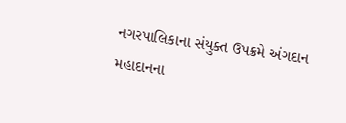નગરપાલિકાના સંયુક્ત ઉપક્રમે અંગદાન મહાદાનના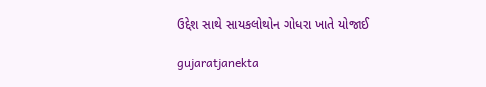ઉદ્દેશ સાથે સાયકલોથોન ગોધરા ખાતે યોજાઈ

gujaratjanekta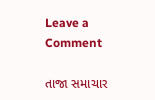Leave a Comment

તાજા સમાચાર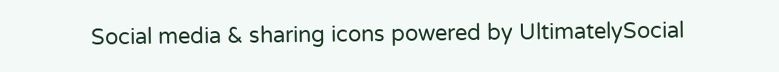Social media & sharing icons powered by UltimatelySocial